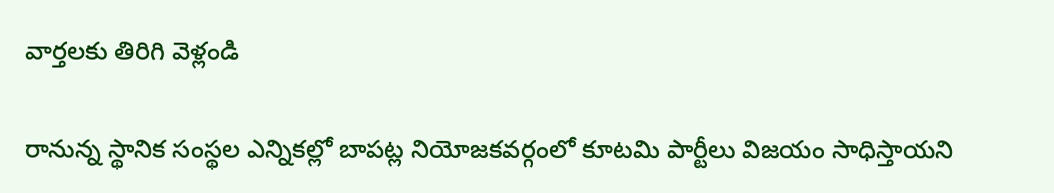వార్తలకు తిరిగి వెళ్లండి

రానున్న స్థానిక సంస్థల ఎన్నికల్లో బాపట్ల నియోజకవర్గంలో కూటమి పార్టీలు విజయం సాధిస్తాయని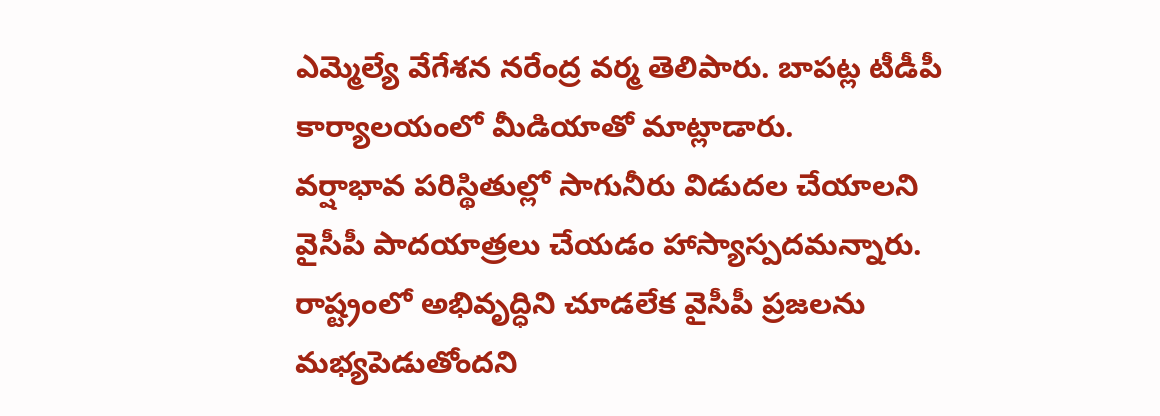ఎమ్మెల్యే వేగేశన నరేంద్ర వర్మ తెలిపారు. బాపట్ల టీడీపీ కార్యాలయంలో మీడియాతో మాట్లాడారు.
వర్షాభావ పరిస్థితుల్లో సాగునీరు విడుదల చేయాలని వైసీపీ పాదయాత్రలు చేయడం హాస్యాస్పదమన్నారు. రాష్ట్రంలో అభివృద్ధిని చూడలేక వైసీపీ ప్రజలను మభ్యపెడుతోందని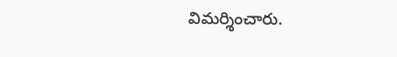విమర్శించారు.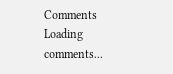Comments
Loading comments...